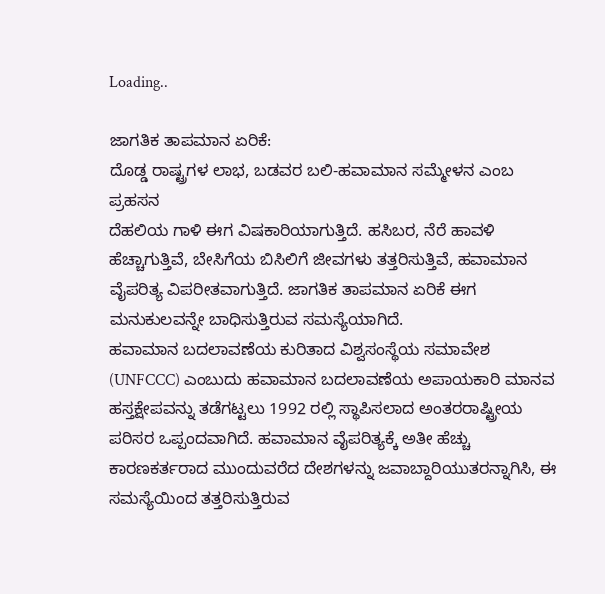Loading..

ಜಾಗತಿಕ ತಾಪಮಾನ ಏರಿಕೆ:
ದೊಡ್ಡ ರಾಷ್ಟ್ರಗಳ ಲಾಭ, ಬಡವರ ಬಲಿ-ಹವಾಮಾನ ಸಮ್ಮೇಳನ ಎಂಬ ಪ್ರಹಸನ
ದೆಹಲಿಯ ಗಾಳಿ ಈಗ ವಿಷಕಾರಿಯಾಗುತ್ತಿದೆ. ಹಸಿಬರ, ನೆರೆ ಹಾವಳಿ ಹೆಚ್ಚಾಗುತ್ತಿವೆ, ಬೇಸಿಗೆಯ ಬಿಸಿಲಿಗೆ ಜೀವಗಳು ತತ್ತರಿಸುತ್ತಿವೆ, ಹವಾಮಾನ ವೈಪರಿತ್ಯ ವಿಪರೀತವಾಗುತ್ತಿದೆ. ಜಾಗತಿಕ ತಾಪಮಾನ ಏರಿಕೆ ಈಗ ಮನುಕುಲವನ್ನೇ ಬಾಧಿಸುತ್ತಿರುವ ಸಮಸ್ಯೆಯಾಗಿದೆ.
ಹವಾಮಾನ ಬದಲಾವಣೆಯ ಕುರಿತಾದ ವಿಶ್ವಸಂಸ್ಥೆಯ ಸಮಾವೇಶ (UNFCCC) ಎಂಬುದು ಹವಾಮಾನ ಬದಲಾವಣೆಯ ಅಪಾಯಕಾರಿ ಮಾನವ ಹಸ್ತಕ್ಷೇಪವನ್ನು ತಡೆಗಟ್ಟಲು 1992 ರಲ್ಲಿ ಸ್ಥಾಪಿಸಲಾದ ಅಂತರರಾಷ್ಟ್ರೀಯ ಪರಿಸರ ಒಪ್ಪಂದವಾಗಿದೆ. ಹವಾಮಾನ ವೈಪರಿತ್ಯಕ್ಕೆ ಅತೀ ಹೆಚ್ಚು ಕಾರಣಕರ್ತರಾದ ಮುಂದುವರೆದ ದೇಶಗಳನ್ನು ಜವಾಬ್ದಾರಿಯುತರನ್ನಾಗಿಸಿ, ಈ ಸಮಸ್ಯೆಯಿಂದ ತತ್ತರಿಸುತ್ತಿರುವ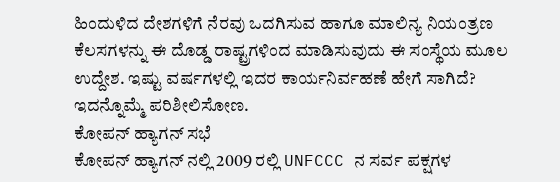ಹಿಂದುಳಿದ ದೇಶಗಳಿಗೆ ನೆರವು ಒದಗಿಸುವ ಹಾಗೂ ಮಾಲಿನ್ಯ ನಿಯಂತ್ರಣ ಕೆಲಸಗಳನ್ನು ಈ ದೊಡ್ಡ ರಾಷ್ಟ್ರಗಳಿಂದ ಮಾಡಿಸುವುದು ಈ ಸಂಸ್ಥೆಯ ಮೂಲ ಉದ್ದೇಶ. ಇಷ್ಟು ವರ್ಷಗಳಲ್ಲಿ ಇದರ ಕಾರ್ಯನಿರ್ವಹಣೆ ಹೇಗೆ ಸಾಗಿದೆ? ಇದನ್ನೊಮ್ಮೆ ಪರಿಶೀಲಿಸೋಣ.
ಕೋಪನ್ ಹ್ಯಾಗನ್ ಸಭೆ
ಕೋಪನ್ ಹ್ಯಾಗನ್ ನಲ್ಲಿ 2009 ರಲ್ಲಿ UNFCCC ನ ಸರ್ವ ಪಕ್ಷಗಳ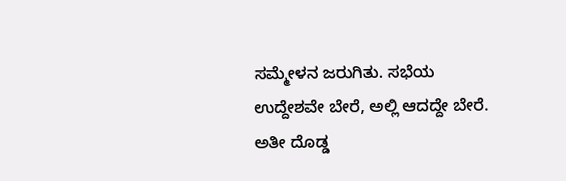ಸಮ್ಮೇಳನ ಜರುಗಿತು. ಸಭೆಯ ಉದ್ದೇಶವೇ ಬೇರೆ, ಅಲ್ಲಿ ಆದದ್ದೇ ಬೇರೆ. ಅತೀ ದೊಡ್ಡ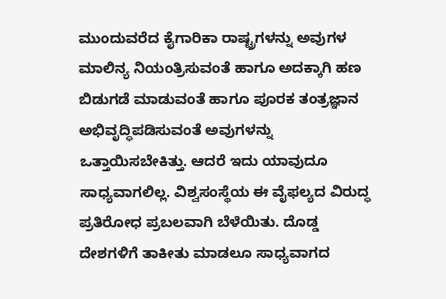ಮುಂದುವರೆದ ಕೈಗಾರಿಕಾ ರಾಷ್ಟ್ರಗಳನ್ನು ಅವುಗಳ ಮಾಲಿನ್ಯ ನಿಯಂತ್ರಿಸುವಂತೆ ಹಾಗೂ ಅದಕ್ಕಾಗಿ ಹಣ ಬಿಡುಗಡೆ ಮಾಡುವಂತೆ ಹಾಗೂ ಪೂರಕ ತಂತ್ರಜ್ಞಾನ ಅಭಿವೃದ್ಧಿಪಡಿಸುವಂತೆ ಅವುಗಳನ್ನು ಒತ್ತಾಯಿಸಬೇಕಿತ್ತು. ಆದರೆ ಇದು ಯಾವುದೂ ಸಾಧ್ಯವಾಗಲಿಲ್ಲ. ವಿಶ್ವಸಂಸ್ಥೆಯ ಈ ವೈಫಲ್ಯದ ವಿರುದ್ಧ ಪ್ರತಿರೋಧ ಪ್ರಬಲವಾಗಿ ಬೆಳೆಯಿತು. ದೊಡ್ಡ ದೇಶಗಳಿಗೆ ತಾಕೀತು ಮಾಡಲೂ ಸಾಧ್ಯವಾಗದ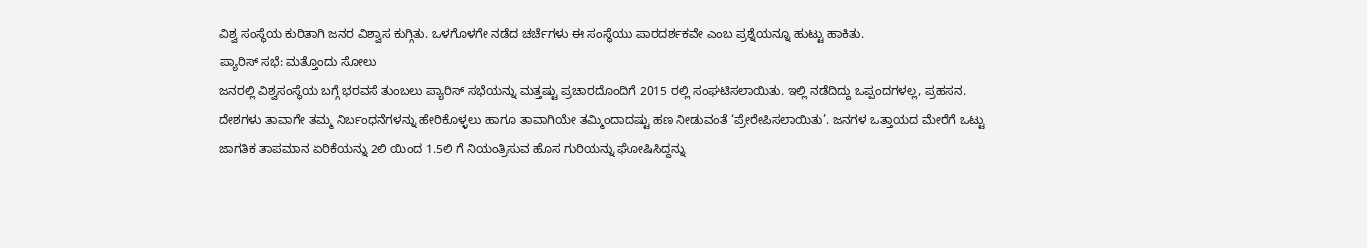ವಿಶ್ವ ಸಂಸ್ಥೆಯ ಕುರಿತಾಗಿ ಜನರ ವಿಶ್ವಾಸ ಕುಗ್ಗಿತು. ಒಳಗೊಳಗೇ ನಡೆದ ಚರ್ಚೆಗಳು ಈ ಸಂಸ್ಥೆಯು ಪಾರದರ್ಶಕವೇ ಎಂಬ ಪ್ರಶ್ನೆಯನ್ನೂ ಹುಟ್ಟು ಹಾಕಿತು.
ಪ್ಯಾರಿಸ್ ಸಭೆ: ಮತ್ತೊಂದು ಸೋಲು
ಜನರಲ್ಲಿ ವಿಶ್ವಸಂಸ್ಥೆಯ ಬಗ್ಗೆ ಭರವಸೆ ತುಂಬಲು ಪ್ಯಾರಿಸ್ ಸಭೆಯನ್ನು ಮತ್ತಷ್ಟು ಪ್ರಚಾರದೊಂದಿಗೆ 2015 ರಲ್ಲಿ ಸಂಘಟಿಸಲಾಯಿತು. ಇಲ್ಲಿ ನಡೆದಿದ್ದು ಒಪ್ಪಂದಗಳಲ್ಲ, ಪ್ರಹಸನ. ದೇಶಗಳು ತಾವಾಗೇ ತಮ್ಮ ನಿರ್ಬಂಧನೆಗಳನ್ನು ಹೇರಿಕೊಳ್ಳಲು ಹಾಗೂ ತಾವಾಗಿಯೇ ತಮ್ಮಿಂದಾದಷ್ಟು ಹಣ ನೀಡುವಂತೆ ‘ಪ್ರೇರೇಪಿಸಲಾಯಿತು’. ಜನಗಳ ಒತ್ತಾಯದ ಮೇರೆಗೆ ಒಟ್ಟು ಜಾಗತಿಕ ತಾಪಮಾನ ಏರಿಕೆಯನ್ನು 2ಲಿ ಯಿಂದ 1.5ಲಿ ಗೆ ನಿಯಂತ್ರಿಸುವ ಹೊಸ ಗುರಿಯನ್ನು ಘೋಷಿಸಿದ್ದನ್ನು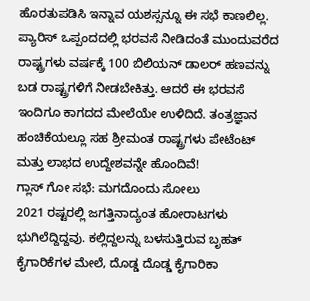ಹೊರತುಪಡಿಸಿ ಇನ್ನಾವ ಯಶಸ್ಸನ್ನೂ ಈ ಸಭೆ ಕಾಣಲಿಲ್ಲ. ಪ್ಯಾರಿಸ್ ಒಪ್ಪಂದದಲ್ಲಿ ಭರವಸೆ ನೀಡಿದಂತೆ ಮುಂದುವರೆದ ರಾಷ್ಟ್ರಗಳು ವರ್ಷಕ್ಕೆ 100 ಬಿಲಿಯನ್ ಡಾಲರ್ ಹಣವನ್ನು ಬಡ ರಾಷ್ಟ್ರಗಳಿಗೆ ನೀಡಬೇಕಿತ್ತು. ಆದರೆ ಈ ಭರವಸೆ ಇಂದಿಗೂ ಕಾಗದದ ಮೇಲೆಯೇ ಉಳಿದಿದೆ. ತಂತ್ರಜ್ಞಾನ ಹಂಚಿಕೆಯಲ್ಲೂ ಸಹ ಶ್ರೀಮಂತ ರಾಷ್ಟ್ರಗಳು ಪೇಟೆಂಟ್ ಮತ್ತು ಲಾಭದ ಉದ್ದೇಶವನ್ನೇ ಹೊಂದಿವೆ!
ಗ್ಲಾಸ್ ಗೋ ಸಭೆ: ಮಗದೊಂದು ಸೋಲು
2021 ರಷ್ಟರಲ್ಲಿ ಜಗತ್ತಿನಾದ್ಯಂತ ಹೋರಾಟಗಳು ಭುಗಿಲೆದ್ದಿದ್ದವು. ಕಲ್ಲಿದ್ದಲನ್ನು ಬಳಸುತ್ತಿರುವ ಬೃಹತ್ ಕೈಗಾರಿಕೆಗಳ ಮೇಲೆ, ದೊಡ್ಡ ದೊಡ್ಡ ಕೈಗಾರಿಕಾ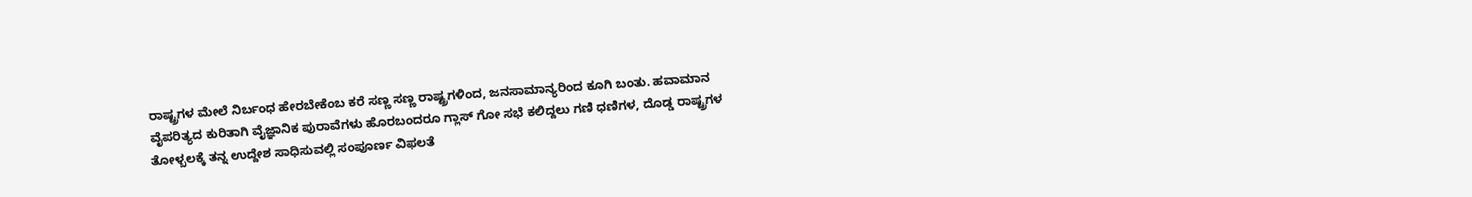ರಾಷ್ಟ್ರಗಳ ಮೇಲೆ ನಿರ್ಬಂಧ ಹೇರಬೇಕೆಂಬ ಕರೆ ಸಣ್ಣ ಸಣ್ಣ ರಾಷ್ಟ್ರಗಳಿಂದ, ಜನಸಾಮಾನ್ಯರಿಂದ ಕೂಗಿ ಬಂತು. ಹವಾಮಾನ ವೈಪರಿತ್ಯದ ಕುರಿತಾಗಿ ವೈಜ್ಞಾನಿಕ ಪುರಾವೆಗಳು ಹೊರಬಂದರೂ ಗ್ಲಾಸ್ ಗೋ ಸಭೆ ಕಲಿದ್ದಲು ಗಣಿ ಧಣಿಗಳ, ದೊಡ್ಡ ರಾಷ್ಟ್ರಗಳ ತೋಳ್ಬಲಕ್ಕೆ ತನ್ನ ಉದ್ದೇಶ ಸಾಧಿಸುವಲ್ಲಿ ಸಂಪೂರ್ಣ ವಿಫಲತೆ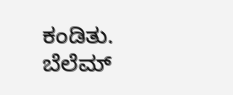ಕಂಡಿತು.
ಬೆಲೆಮ್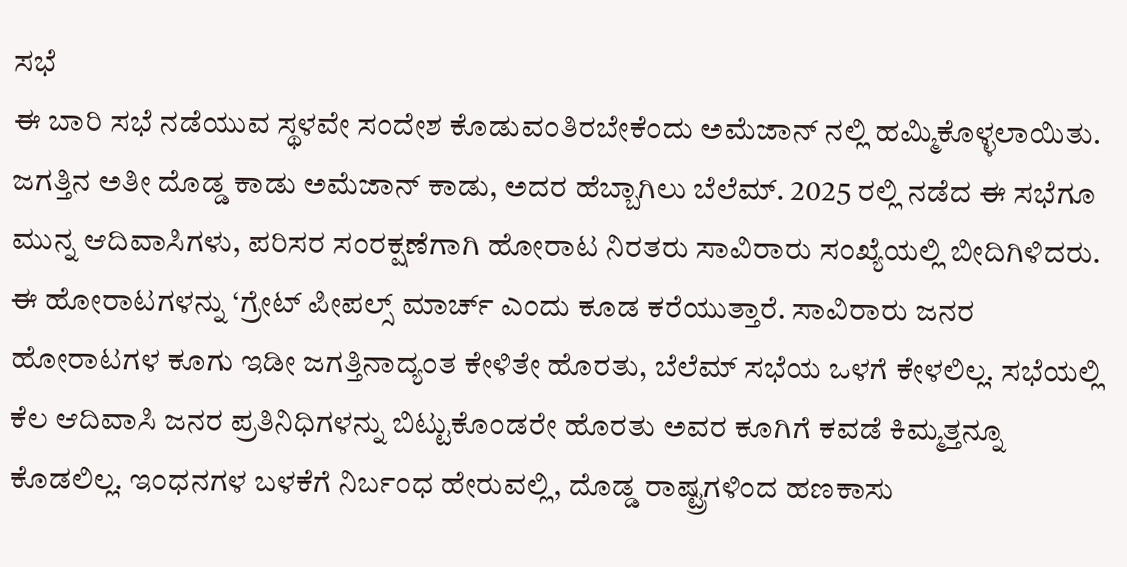ಸಭೆ
ಈ ಬಾರಿ ಸಭೆ ನಡೆಯುವ ಸ್ಥಳವೇ ಸಂದೇಶ ಕೊಡುವಂತಿರಬೇಕೆಂದು ಅಮೆಜಾನ್ ನಲ್ಲಿ ಹಮ್ಮಿಕೊಳ್ಳಲಾಯಿತು. ಜಗತ್ತಿನ ಅತೀ ದೊಡ್ಡ ಕಾಡು ಅಮೆಜಾನ್ ಕಾಡು, ಅದರ ಹೆಬ್ಬಾಗಿಲು ಬೆಲೆಮ್. 2025 ರಲ್ಲಿ ನಡೆದ ಈ ಸಭೆಗೂ ಮುನ್ನ ಆದಿವಾಸಿಗಳು, ಪರಿಸರ ಸಂರಕ್ಷಣೆಗಾಗಿ ಹೋರಾಟ ನಿರತರು ಸಾವಿರಾರು ಸಂಖ್ಯೆಯಲ್ಲಿ ಬೀದಿಗಿಳಿದರು. ಈ ಹೋರಾಟಗಳನ್ನು ‘ಗ್ರೇಟ್ ಪೀಪಲ್ಸ್ ಮಾರ್ಚ್ ಎಂದು ಕೂಡ ಕರೆಯುತ್ತಾರೆ. ಸಾವಿರಾರು ಜನರ ಹೋರಾಟಗಳ ಕೂಗು ಇಡೀ ಜಗತ್ತಿನಾದ್ಯಂತ ಕೇಳಿತೇ ಹೊರತು, ಬೆಲೆಮ್ ಸಭೆಯ ಒಳಗೆ ಕೇಳಲಿಲ್ಲ. ಸಭೆಯಲ್ಲಿ ಕೆಲ ಆದಿವಾಸಿ ಜನರ ಪ್ರತಿನಿಧಿಗಳನ್ನು ಬಿಟ್ಟುಕೊಂಡರೇ ಹೊರತು ಅವರ ಕೂಗಿಗೆ ಕವಡೆ ಕಿಮ್ಮತ್ತನ್ನೂ ಕೊಡಲಿಲ್ಲ. ಇಂಧನಗಳ ಬಳಕೆಗೆ ನಿರ್ಬಂಧ ಹೇರುವಲ್ಲಿ, ದೊಡ್ಡ ರಾಷ್ಟ್ರಗಳಿಂದ ಹಣಕಾಸು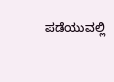ಪಡೆಯುವಲ್ಲಿ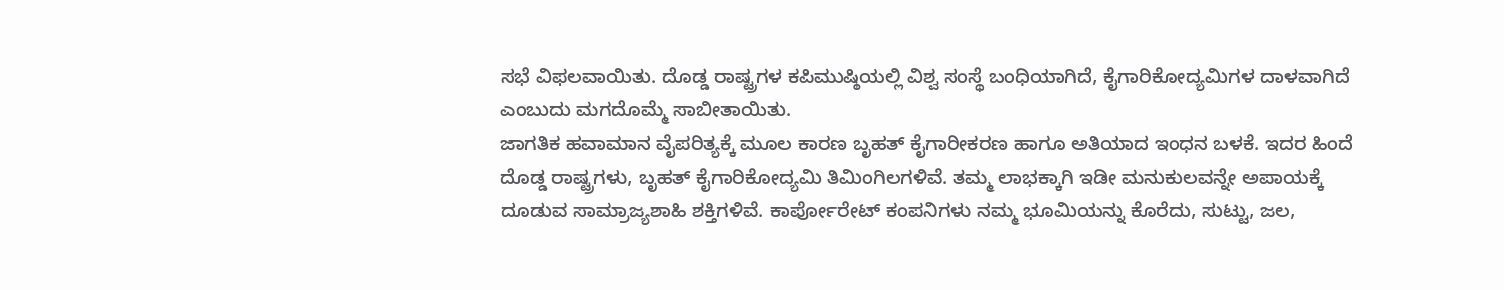ಸಭೆ ವಿಫಲವಾಯಿತು. ದೊಡ್ಡ ರಾಷ್ಟ್ರಗಳ ಕಪಿಮುಷ್ಠಿಯಲ್ಲಿ ವಿಶ್ವ ಸಂಸ್ಥೆ ಬಂಧಿಯಾಗಿದೆ, ಕೈಗಾರಿಕೋದ್ಯಮಿಗಳ ದಾಳವಾಗಿದೆ ಎಂಬುದು ಮಗದೊಮ್ಮೆ ಸಾಬೀತಾಯಿತು.
ಜಾಗತಿಕ ಹವಾಮಾನ ವೈಪರಿತ್ಯಕ್ಕೆ ಮೂಲ ಕಾರಣ ಬೃಹತ್ ಕೈಗಾರೀಕರಣ ಹಾಗೂ ಅತಿಯಾದ ಇಂಧನ ಬಳಕೆ. ಇದರ ಹಿಂದೆ ದೊಡ್ಡ ರಾಷ್ಟ್ರಗಳು, ಬೃಹತ್ ಕೈಗಾರಿಕೋದ್ಯಮಿ ತಿಮಿಂಗಿಲಗಳಿವೆ. ತಮ್ಮ ಲಾಭಕ್ಕಾಗಿ ಇಡೀ ಮನುಕುಲವನ್ನೇ ಅಪಾಯಕ್ಕೆ ದೂಡುವ ಸಾಮ್ರಾಜ್ಯಶಾಹಿ ಶಕ್ತಿಗಳಿವೆ. ಕಾರ್ಪೋರೇಟ್ ಕಂಪನಿಗಳು ನಮ್ಮ ಭೂಮಿಯನ್ನು ಕೊರೆದು, ಸುಟ್ಟು, ಜಲ,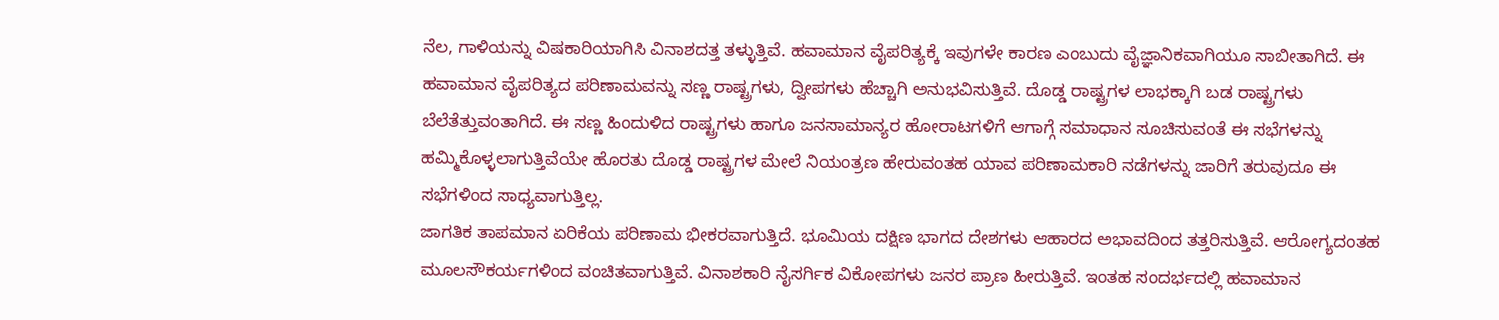ನೆಲ, ಗಾಳಿಯನ್ನು ವಿಷಕಾರಿಯಾಗಿಸಿ ವಿನಾಶದತ್ತ ತಳ್ಳುತ್ತಿವೆ. ಹವಾಮಾನ ವೈಪರಿತ್ಯಕ್ಕೆ ಇವುಗಳೇ ಕಾರಣ ಎಂಬುದು ವೈಜ್ಞಾನಿಕವಾಗಿಯೂ ಸಾಬೀತಾಗಿದೆ. ಈ ಹವಾಮಾನ ವೈಪರಿತ್ಯದ ಪರಿಣಾಮವನ್ನು ಸಣ್ಣ ರಾಷ್ಟ್ರಗಳು, ದ್ವೀಪಗಳು ಹೆಚ್ಚಾಗಿ ಅನುಭವಿಸುತ್ತಿವೆ. ದೊಡ್ಡ ರಾಷ್ಟ್ರಗಳ ಲಾಭಕ್ಕಾಗಿ ಬಡ ರಾಷ್ಟ್ರಗಳು ಬೆಲೆತೆತ್ತುವಂತಾಗಿದೆ. ಈ ಸಣ್ಣ ಹಿಂದುಳಿದ ರಾಷ್ಟ್ರಗಳು ಹಾಗೂ ಜನಸಾಮಾನ್ಯರ ಹೋರಾಟಗಳಿಗೆ ಆಗಾಗ್ಗೆ ಸಮಾಧಾನ ಸೂಚಿಸುವಂತೆ ಈ ಸಭೆಗಳನ್ನು ಹಮ್ಮಿಕೊಳ್ಳಲಾಗುತ್ತಿವೆಯೇ ಹೊರತು ದೊಡ್ಡ ರಾಷ್ಟ್ರಗಳ ಮೇಲೆ ನಿಯಂತ್ರಣ ಹೇರುವಂತಹ ಯಾವ ಪರಿಣಾಮಕಾರಿ ನಡೆಗಳನ್ನು ಜಾರಿಗೆ ತರುವುದೂ ಈ ಸಭೆಗಳಿಂದ ಸಾಧ್ಯವಾಗುತ್ತಿಲ್ಲ.
ಜಾಗತಿಕ ತಾಪಮಾನ ಏರಿಕೆಯ ಪರಿಣಾಮ ಭೀಕರವಾಗುತ್ತಿದೆ. ಭೂಮಿಯ ದಕ್ಷಿಣ ಭಾಗದ ದೇಶಗಳು ಆಹಾರದ ಅಭಾವದಿಂದ ತತ್ತರಿಸುತ್ತಿವೆ. ಆರೋಗ್ಯದಂತಹ ಮೂಲಸೌಕರ್ಯಗಳಿಂದ ವಂಚಿತವಾಗುತ್ತಿವೆ. ವಿನಾಶಕಾರಿ ನೈಸರ್ಗಿಕ ವಿಕೋಪಗಳು ಜನರ ಪ್ರಾಣ ಹೀರುತ್ತಿವೆ. ಇಂತಹ ಸಂದರ್ಭದಲ್ಲಿ ಹವಾಮಾನ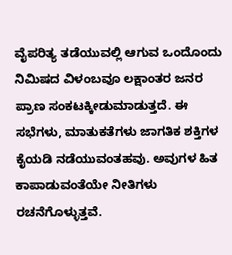ವೈಪರಿತ್ಯ ತಡೆಯುವಲ್ಲಿ ಆಗುವ ಒಂದೊಂದು ನಿಮಿಷದ ವಿಳಂಬವೂ ಲಕ್ಷಾಂತರ ಜನರ ಪ್ರಾಣ ಸಂಕಟಕ್ಕೀಡುಮಾಡುತ್ತದೆ. ಈ ಸಭೆಗಳು, ಮಾತುಕತೆಗಳು ಜಾಗತಿಕ ಶಕ್ತಿಗಳ ಕೈಯಡಿ ನಡೆಯುವಂತಹವು. ಅವುಗಳ ಹಿತ ಕಾಪಾಡುವಂತೆಯೇ ನೀತಿಗಳು ರಚನೆಗೊಳ್ಳುತ್ತವೆ.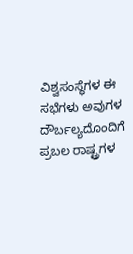ವಿಶ್ವಸಂಸ್ಥೆಗಳ ಈ ಸಭೆಗಳು ಅವುಗಳ ದೌರ್ಬಲ್ಯದೊಂದಿಗೆ ಪ್ರಬಲ ರಾಷ್ಟ್ರಗಳ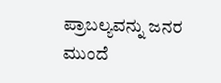ಪ್ರಾಬಲ್ಯವನ್ನು ಜನರ ಮುಂದೆ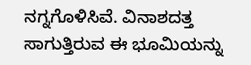ನಗ್ನಗೊಳಿಸಿವೆ. ವಿನಾಶದತ್ತ ಸಾಗುತ್ತಿರುವ ಈ ಭೂಮಿಯನ್ನು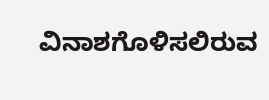ವಿನಾಶಗೊಳಿಸಲಿರುವ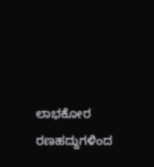ಲಾಭಕೋರ ರಣಹದ್ದುಗಳಿಂದ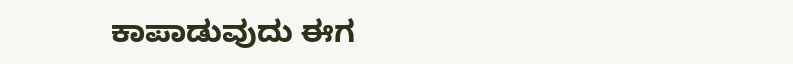ಕಾಪಾಡುವುದು ಈಗ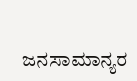ಜನಸಾಮಾನ್ಯರ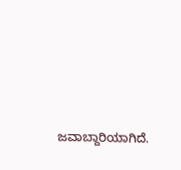ಜವಾಬ್ದಾರಿಯಾಗಿದೆ.